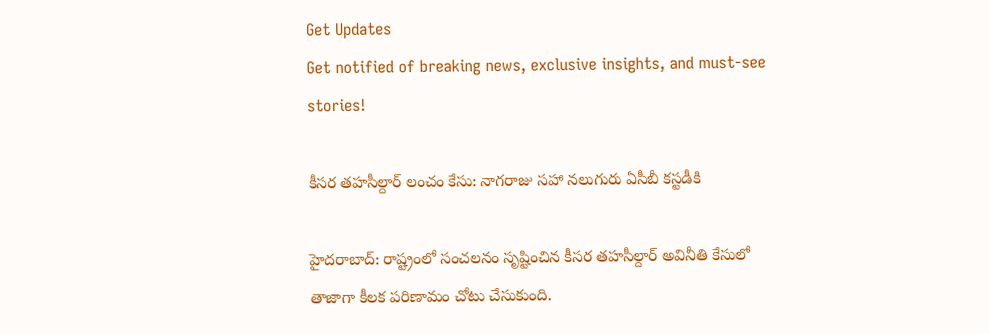Get Updates
Get notified of breaking news, exclusive insights, and must-see stories!

కీసర తహసీల్దార్ లంచం కేసు: నాగరాజు సహా నలుగురు ఏసీబీ కస్టడీకి

హైదరాబాద్: రాష్ట్రంలో సంచలనం సృష్టించిన కీసర తహసీల్దార్ అవినీతి కేసులో తాజాగా కీలక పరిణామం చోటు చేసుకుంది.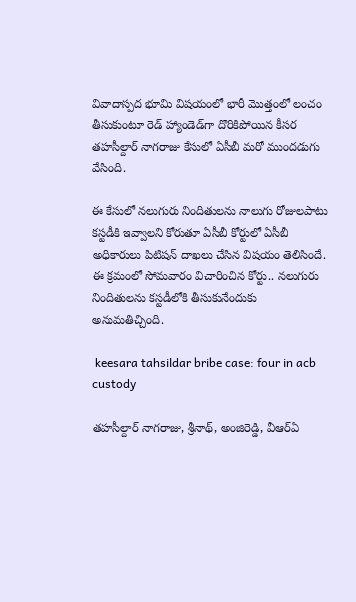వివాదాస్పద భూమి విషయంలో భారీ మొత్తంలో లంచం తీసుకుంటూ రెడ్ హ్యాండెడ్‌గా దొరికిపోయిన కీసర తహసీల్దార్ నాగరాజు కేసులో ఏసీబీ మరో ముందడుగు వేసింది.

ఈ కేసులో నలుగురు నిందితులను నాలుగు రోజులపాటు కస్టడీకి ఇవ్వాలని కోరుతూ ఏసీబీ కోర్టులో ఏసీబీ అధికారులు పిటిషన్ దాఖలు చేసిన విషయం తెలిసిందే. ఈ క్రమంలో సోమవారం విచారించిన కోర్టు.. నలుగురు నిందితులను కస్టడీలోకి తీసుకునేందుకు అనుమతిచ్చింది.

 keesara tahsildar bribe case: four in acb custody

తహసీల్దార్ నాగరాజు, శ్రీనాథ్, అంజిరెడ్డి, వీఆర్ఏ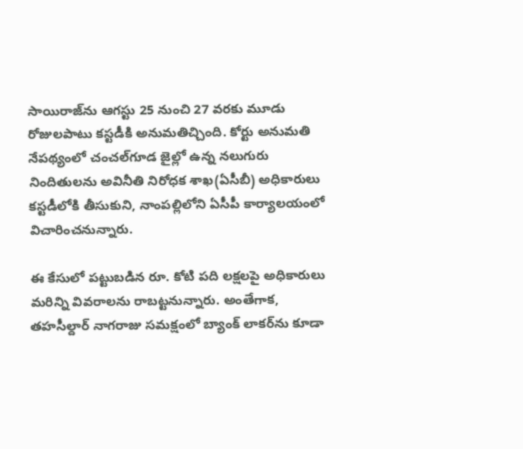సాయిరాజ్‌ను ఆగస్టు 25 నుంచి 27 వరకు మూడు రోజులపాటు కస్టడీకి అనుమతిచ్చింది. కోర్టు అనుమతి నేపథ్యంలో చంచల్‌గూడ జైల్లో ఉన్న నలుగురు నిందితులను అవినీతి నిరోధక శాఖ(ఏసీబీ) అధికారులు కస్టడీలోకి తీసుకుని, నాంపల్లిలోని ఏసీపీ కార్యాలయంలో విచారించనున్నారు.

ఈ కేసులో పట్టుబడిన రూ. కోటి పది లక్షలపై అధికారులు మరిన్ని వివరాలను రాబట్టనున్నారు. అంతేగాక, తహసీల్దార్ నాగరాజు సమక్షంలో బ్యాంక్ లాకర్‌ను కూడా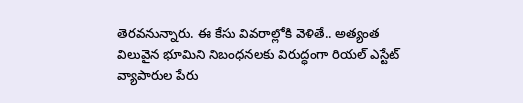తెరవనున్నారు. ఈ కేసు వివరాల్లోకి వెళితే.. అత్యంత విలువైన భూమిని నిబంధనలకు విరుద్ధంగా రియల్ ఎస్టేట్ వ్యాపారుల పేరు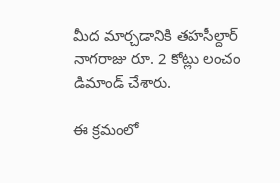మీద మార్చడానికి తహసీల్దార్ నాగరాజు రూ. 2 కోట్లు లంచం డిమాండ్ చేశారు.

ఈ క్రమంలో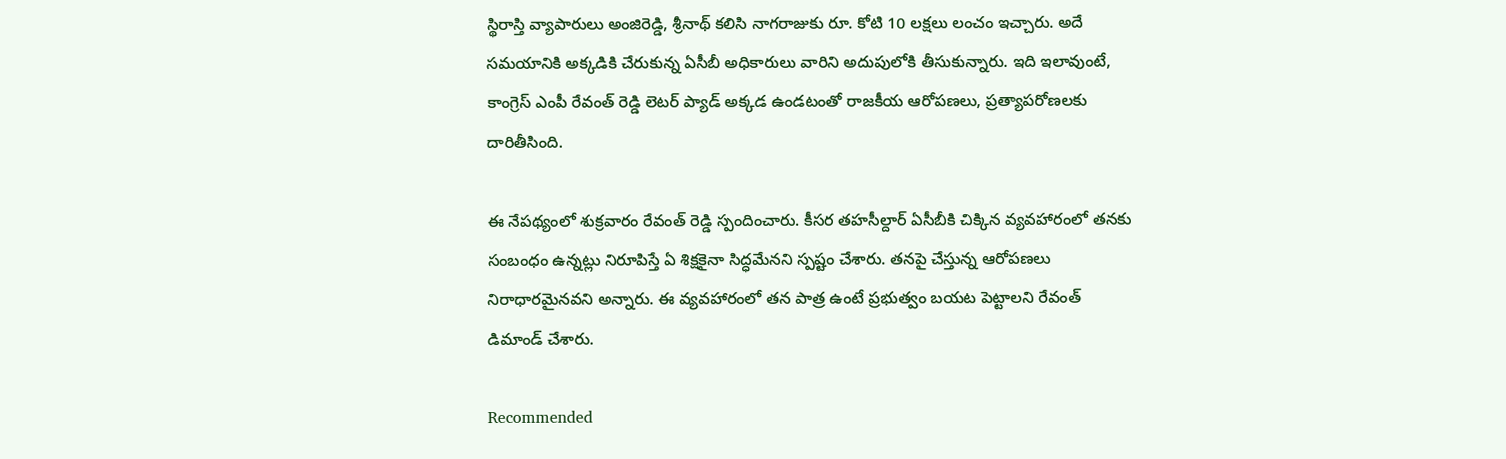స్థిరాస్తి వ్యాపారులు అంజిరెడ్డి, శ్రీనాథ్ కలిసి నాగరాజుకు రూ. కోటి 10 లక్షలు లంచం ఇచ్చారు. అదే సమయానికి అక్కడికి చేరుకున్న ఏసీబీ అధికారులు వారిని అదుపులోకి తీసుకున్నారు. ఇది ఇలావుంటే, కాంగ్రెస్ ఎంపీ రేవంత్ రెడ్డి లెటర్ ప్యాడ్ అక్కడ ఉండటంతో రాజకీయ ఆరోపణలు, ప్రత్యాపరోణలకు దారితీసింది.

ఈ నేపథ్యంలో శుక్రవారం రేవంత్ రెడ్డి స్పందించారు. కీసర తహసీల్దార్ ఏసీబీకి చిక్కిన వ్యవహారంలో తనకు సంబంధం ఉన్నట్లు నిరూపిస్తే ఏ శిక్షకైనా సిద్ధమేనని స్పష్టం చేశారు. తనపై చేస్తున్న ఆరోపణలు నిరాధారమైనవని అన్నారు. ఈ వ్యవహారంలో తన పాత్ర ఉంటే ప్రభుత్వం బయట పెట్టాలని రేవంత్ డిమాండ్ చేశారు.

Recommended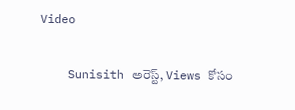Video

    Sunisith అరెస్ట్, Views కోసం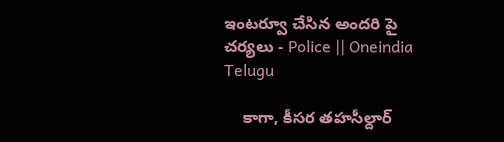ఇంటర్వూ చేసిన అందరి పై చర్యలు - Police || Oneindia Telugu

    కాగా, కీసర తహసీల్దార్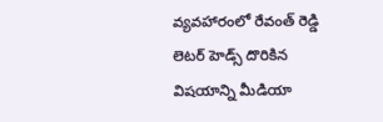వ్యవహారంలో రేవంత్ రెడ్డి లెటర్ హెడ్స్ దొరికిన విషయాన్ని మీడియా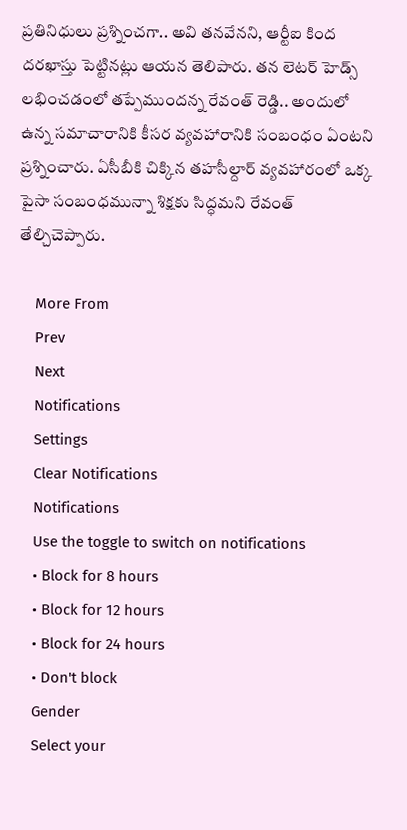ప్రతినిధులు ప్రశ్నించగా.. అవి తనవేనని, ఆర్టీఐ కింద దరఖాస్తు పెట్టినట్లు ఆయన తెలిపారు. తన లెటర్ హెడ్స్ లభించడంలో తప్పేముందన్న రేవంత్ రెడ్డి.. అందులో ఉన్న సమాచారానికి కీసర వ్యవహారానికి సంబంధం ఏంటని ప్రశ్నించారు. ఏసీబీకి చిక్కిన తహసీల్దార్ వ్యవహారంలో ఒక్క పైసా సంబంధమున్నా శిక్షకు సిద్ధమని రేవంత్ తేల్చిచెప్పారు.

    More From
    Prev
    Next
    Notifications
    Settings
    Clear Notifications
    Notifications
    Use the toggle to switch on notifications
    • Block for 8 hours
    • Block for 12 hours
    • Block for 24 hours
    • Don't block
    Gender
    Select your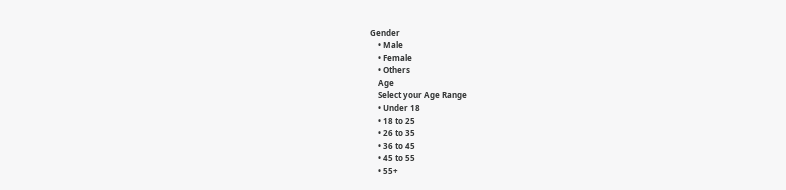Gender
    • Male
    • Female
    • Others
    Age
    Select your Age Range
    • Under 18
    • 18 to 25
    • 26 to 35
    • 36 to 45
    • 45 to 55
    • 55+